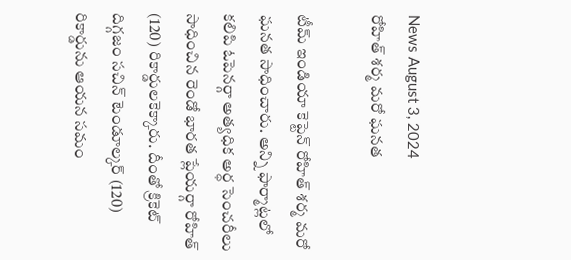News August 3, 2024
రోహిత్ శర్మ మరో ఘనత

టీమ్ ఇండియా కెప్టెన్ రోహిత్ శర్మ మరో ఘనత సాధించారు. అన్ని ఫార్మాట్లలో కలిపి ఓపెనర్గా అత్యధిక అర్ధ సెంచరీలు సాధించిన రెండో భారత ప్లేయర్గా రోహిత్ (120) రికార్డులకెక్కారు. దీంతో క్రికెట్ దిగ్గజం సచిన్ టెండూల్కర్ (120) రికార్డును ఆయన సమం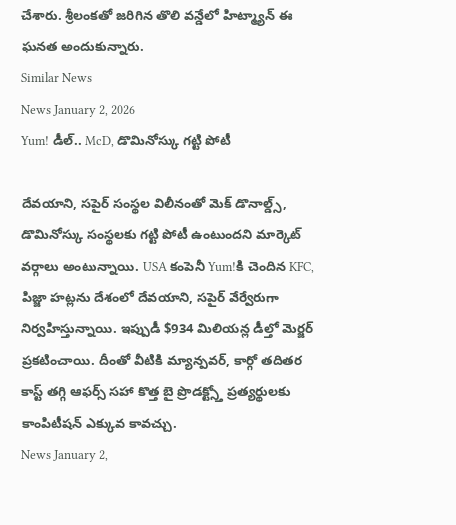చేశారు. శ్రీలంకతో జరిగిన తొలి వన్డేలో హిట్మ్యాన్ ఈ ఘనత అందుకున్నారు.
Similar News
News January 2, 2026
Yum! డీల్.. McD, డొమినోస్కు గట్టి పోటీ

దేవయాని, సపైర్ సంస్థల విలీనంతో మెక్ డొనాల్డ్స్, డొమినోస్కు సంస్థలకు గట్టి పోటీ ఉంటుందని మార్కెట్ వర్గాలు అంటున్నాయి. USA కంపెనీ Yum!కి చెందిన KFC, పిజ్జా హట్లను దేశంలో దేవయాని, సపైర్ వేర్వేరుగా నిర్వహిస్తున్నాయి. ఇప్పుడీ $934 మిలియన్ల డీల్తో మెర్జర్ ప్రకటించాయి. దీంతో వీటికి మ్యాన్పవర్, కార్గో తదితర కాస్ట్ తగ్గి ఆఫర్స్ సహా కొత్త బై ప్రొడక్ట్స్తో ప్రత్యర్థులకు కాంపిటీషన్ ఎక్కువ కావచ్చు.
News January 2,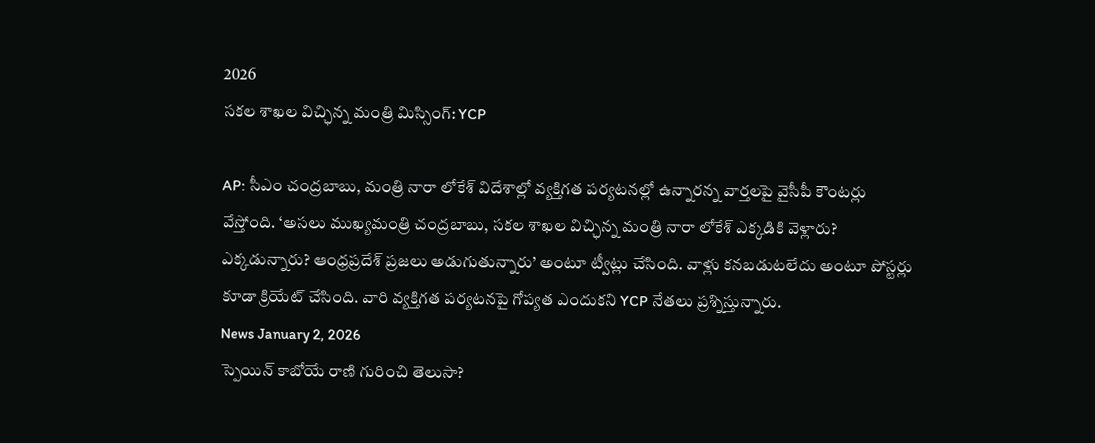2026
సకల శాఖల విచ్ఛిన్న మంత్రి మిస్సింగ్: YCP

AP: సీఎం చంద్రబాబు, మంత్రి నారా లోకేశ్ విదేశాల్లో వ్యక్తిగత పర్యటనల్లో ఉన్నారన్న వార్తలపై వైసీపీ కౌంటర్లు వేస్తోంది. ‘అసలు ముఖ్యమంత్రి చంద్రబాబు, సకల శాఖల విచ్ఛిన్న మంత్రి నారా లోకేశ్ ఎక్కడికి వెళ్లారు? ఎక్కడున్నారు? ఆంధ్రప్రదేశ్ ప్రజలు అడుగుతున్నారు’ అంటూ ట్వీట్లు చేసింది. వాళ్లు కనబడుటలేదు అంటూ పోస్టర్లు కూడా క్రియేట్ చేసింది. వారి వ్యక్తిగత పర్యటనపై గోప్యత ఎందుకని YCP నేతలు ప్రశ్నిస్తున్నారు.
News January 2, 2026
స్పెయిన్ కాబోయే రాణి గురించి తెలుసా?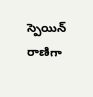స్పెయిన్ రాణిగా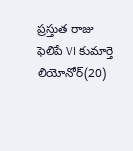ప్రస్తుత రాజు ఫెలిపే VI కుమార్తె లియోనోర్(20)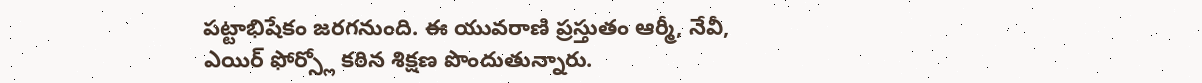పట్టాభిషేకం జరగనుంది. ఈ యువరాణి ప్రస్తుతం ఆర్మీ, నేవీ, ఎయిర్ ఫోర్స్లో కఠిన శిక్షణ పొందుతున్నారు.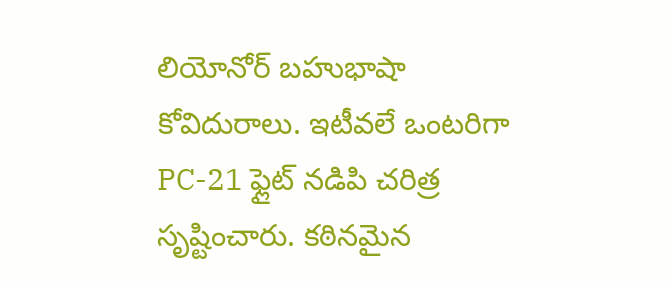లియోనోర్ బహుభాషా కోవిదురాలు. ఇటీవలే ఒంటరిగా PC-21 ఫ్లైట్ నడిపి చరిత్ర సృష్టించారు. కఠినమైన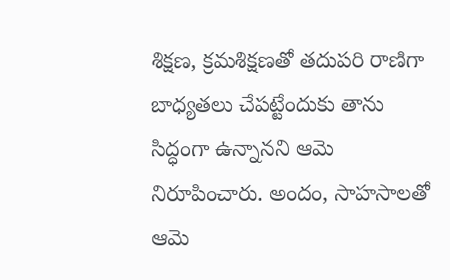శిక్షణ, క్రమశిక్షణతో తదుపరి రాణిగా బాధ్యతలు చేపట్టేందుకు తాను సిద్ధంగా ఉన్నానని ఆమె నిరూపించారు. అందం, సాహసాలతో ఆమె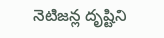నెటిజన్ల దృష్టిని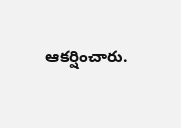ఆకర్షించారు.